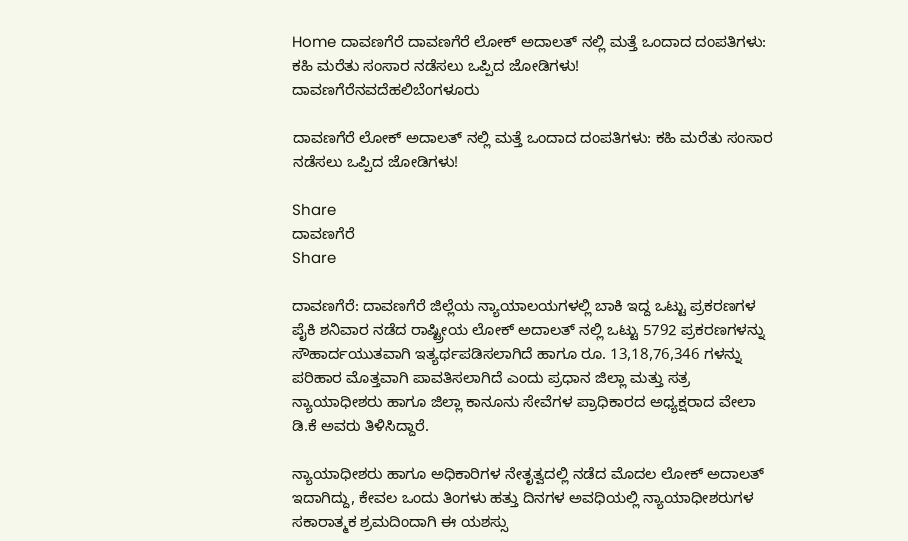Home ದಾವಣಗೆರೆ ದಾವಣಗೆರೆ ಲೋಕ್ ಅದಾಲತ್ ನಲ್ಲಿ ಮತ್ತೆ ಒಂದಾದ ದಂಪತಿಗಳು: ಕಹಿ ಮರೆತು ಸಂಸಾರ ನಡೆಸಲು ಒಪ್ಪಿದ ಜೋಡಿಗಳು!
ದಾವಣಗೆರೆನವದೆಹಲಿಬೆಂಗಳೂರು

ದಾವಣಗೆರೆ ಲೋಕ್ ಅದಾಲತ್ ನಲ್ಲಿ ಮತ್ತೆ ಒಂದಾದ ದಂಪತಿಗಳು: ಕಹಿ ಮರೆತು ಸಂಸಾರ ನಡೆಸಲು ಒಪ್ಪಿದ ಜೋಡಿಗಳು!

Share
ದಾವಣಗೆರೆ
Share

ದಾವಣಗೆರೆ: ದಾವಣಗೆರೆ ಜಿಲ್ಲೆಯ ನ್ಯಾಯಾಲಯಗಳಲ್ಲಿ ಬಾಕಿ ಇದ್ದ ಒಟ್ಟು ಪ್ರಕರಣಗಳ ಪೈಕಿ ಶನಿವಾರ ನಡೆದ ರಾಷ್ಟ್ರೀಯ ಲೋಕ್ ಅದಾಲತ್ ನಲ್ಲಿ ಒಟ್ಟು 5792 ಪ್ರಕರಣಗಳನ್ನು ಸೌಹಾರ್ದಯುತವಾಗಿ ಇತ್ಯರ್ಥಪಡಿಸಲಾಗಿದೆ ಹಾಗೂ ರೂ. 13,18,76,346 ಗಳನ್ನು ಪರಿಹಾರ ಮೊತ್ತವಾಗಿ ಪಾವತಿಸಲಾಗಿದೆ ಎಂದು ಪ್ರಧಾನ ಜಿಲ್ಲಾ ಮತ್ತು ಸತ್ರ ನ್ಯಾಯಾಧೀಶರು ಹಾಗೂ ಜಿಲ್ಲಾ ಕಾನೂನು ಸೇವೆಗಳ ಪ್ರಾಧಿಕಾರದ ಅಧ್ಯಕ್ಷರಾದ ವೇಲಾ ಡಿ.ಕೆ ಅವರು ತಿಳಿಸಿದ್ದಾರೆ.

ನ್ಯಾಯಾಧೀಶರು ಹಾಗೂ ಅಧಿಕಾರಿಗಳ ನೇತೃತ್ವದಲ್ಲಿ ನಡೆದ ಮೊದಲ ಲೋಕ್ ಅದಾಲತ್ ಇದಾಗಿದ್ದು, ಕೇವಲ ಒಂದು ತಿಂಗಳು ಹತ್ತು ದಿನಗಳ ಅವಧಿಯಲ್ಲಿ ನ್ಯಾಯಾಧೀಶರುಗಳ ಸಕಾರಾತ್ಮಕ ಶ್ರಮದಿಂದಾಗಿ ಈ ಯಶಸ್ಸು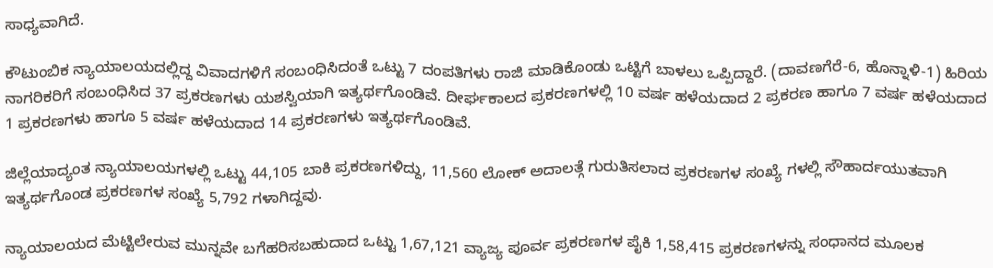ಸಾಧ್ಯವಾಗಿದೆ.

ಕೌಟುಂಬಿಕ ನ್ಯಾಯಾಲಯದಲ್ಲಿದ್ದ ವಿವಾದಗಳಿಗೆ ಸಂಬಂಧಿಸಿದಂತೆ ಒಟ್ಟು 7 ದಂಪತಿಗಳು ರಾಜಿ ಮಾಡಿಕೊಂಡು ಒಟ್ಟಿಗೆ ಬಾಳಲು ಒಪ್ಪಿದ್ದಾರೆ. (ದಾವಣಗೆರೆ-6, ಹೊನ್ನಾಳಿ-1) ಹಿರಿಯ ನಾಗರಿಕರಿಗೆ ಸಂಬಂಧಿಸಿದ 37 ಪ್ರಕರಣಗಳು ಯಶಸ್ವಿಯಾಗಿ ಇತ್ಯರ್ಥಗೊಂಡಿವೆ. ದೀರ್ಘಕಾಲದ ಪ್ರಕರಣಗಳಲ್ಲಿ 10 ವರ್ಷ ಹಳೆಯದಾದ 2 ಪ್ರಕರಣ ಹಾಗೂ 7 ವರ್ಷ ಹಳೆಯದಾದ 1 ಪ್ರಕರಣಗಳು ಹಾಗೂ 5 ವರ್ಷ ಹಳೆಯದಾದ 14 ಪ್ರಕರಣಗಳು ಇತ್ಯರ್ಥಗೊಂಡಿವೆ.

ಜಿಲ್ಲೆಯಾದ್ಯಂತ ನ್ಯಾಯಾಲಯಗಳಲ್ಲಿ ಒಟ್ಟು 44,105 ಬಾಕಿ ಪ್ರಕರಣಗಳಿದ್ದು, 11,560 ಲೋಕ್ ಅದಾಲತ್ಗೆ ಗುರುತಿಸಲಾದ ಪ್ರಕರಣಗಳ ಸಂಖ್ಯೆ ಗಳಲ್ಲಿ ಸೌಹಾರ್ದಯುತವಾಗಿ ಇತ್ಯರ್ಥಗೊಂಡ ಪ್ರಕರಣಗಳ ಸಂಖ್ಯೆ 5,792 ಗಳಾಗಿದ್ದವು.

ನ್ಯಾಯಾಲಯದ ಮೆಟ್ಟಿಲೇರುವ ಮುನ್ನವೇ ಬಗೆಹರಿಸಬಹುದಾದ ಒಟ್ಟು 1,67,121 ವ್ಯಾಜ್ಯ ಪೂರ್ವ ಪ್ರಕರಣಗಳ ಪೈಕಿ 1,58,415 ಪ್ರಕರಣಗಳನ್ನು ಸಂಧಾನದ ಮೂಲಕ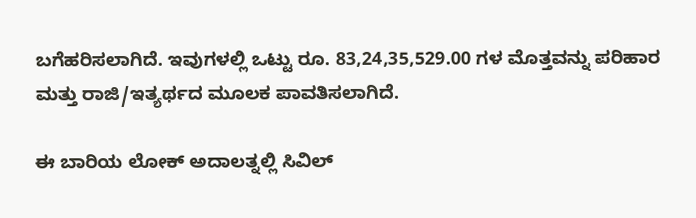ಬಗೆಹರಿಸಲಾಗಿದೆ. ಇವುಗಳಲ್ಲಿ ಒಟ್ಟು ರೂ. 83,24,35,529.00 ಗಳ ಮೊತ್ತವನ್ನು ಪರಿಹಾರ ಮತ್ತು ರಾಜಿ/ಇತ್ಯರ್ಥದ ಮೂಲಕ ಪಾವತಿಸಲಾಗಿದೆ.

ಈ ಬಾರಿಯ ಲೋಕ್ ಅದಾಲತ್ನಲ್ಲಿ ಸಿವಿಲ್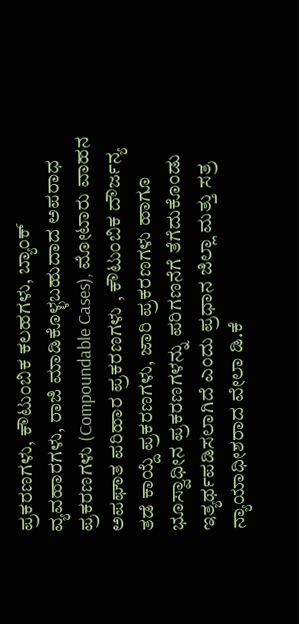ಪ್ರಕರಣಗಳು, ಕೌಟುಂಬಿಕ ಕಲಹಗಳು, ಬ್ಯಾಂಕ್ ವ್ಯವಹಾರಗಳು, ರಾಜಿ ಮಾಡಿಕೊಳ್ಳಬಹುದಾದ ಅಪರಾಧ ಪ್ರಕರಣಗಳು (Compoundable Cases), ಮೋಟಾರು ವಾಹನ ಅಪಘಾತ ಪರಿಹಾರ ಪ್ರಕರಣಗಳು , ಕೌಟುಂಬಿಕ ದೌರ್ಜನ್ಯ ತಡೆ ಕಾಯ್ದೆ ಪ್ರಕರಣಗಳು, ಜಾರಿ ಪ್ರಕರಣಗಳು ಹಾಗೂ ಭೂಸ್ವಾಧೀನ ಪ್ರಕರಣಗಳನ್ನು ಪರಿಗಣನೆಗೆ ತೆಗೆದುಕೊಂಡು ಇತ್ಯರ್ಥಪಡಿಸಲಾಗಿದೆ ಎಂದು ಪ್ರಧಾನ ಜಿಲ್ಲಾ ಮತ್ತು ಸತ್ರ ನ್ಯಾಯಾಧೀಶರಾದ ವೇಲಾ ಡಿ.ಕೆ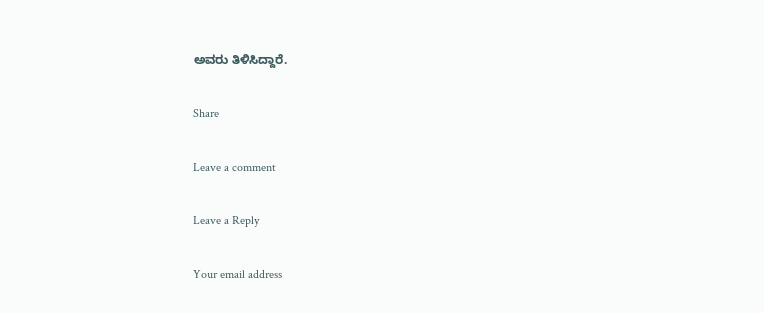ಅವರು ತಿಳಿಸಿದ್ದಾರೆ.

Share

Leave a comment

Leave a Reply

Your email address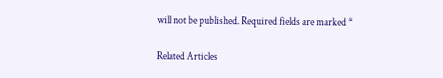will not be published. Required fields are marked *

Related Articles